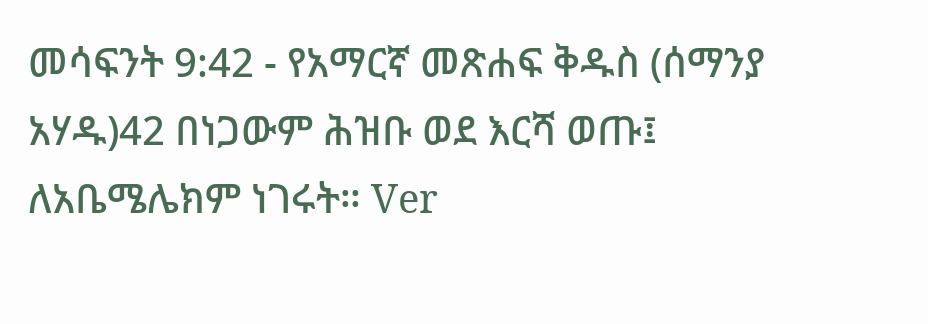መሳፍንት 9:42 - የአማርኛ መጽሐፍ ቅዱስ (ሰማንያ አሃዱ)42 በነጋውም ሕዝቡ ወደ እርሻ ወጡ፤ ለአቤሜሌክም ነገሩት። Ver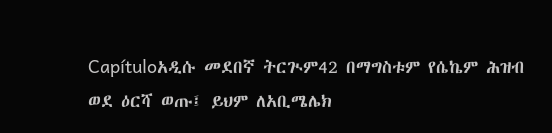Capítuloአዲሱ መደበኛ ትርጒም42 በማግስቱም የሴኬም ሕዝብ ወደ ዕርሻ ወጡ፤ ይህም ለአቢሜሌክ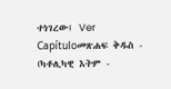ተነገረው፤ Ver Capítuloመጽሐፍ ቅዱስ - (ካቶሊካዊ እትም -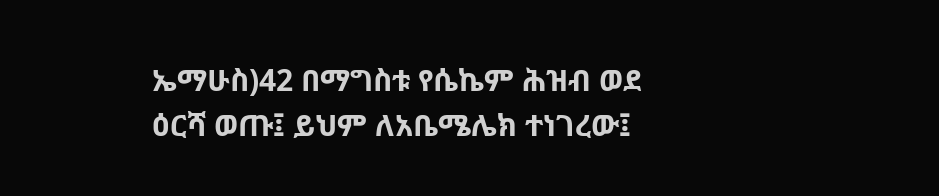ኤማሁስ)42 በማግስቱ የሴኬም ሕዝብ ወደ ዕርሻ ወጡ፤ ይህም ለአቤሜሌክ ተነገረው፤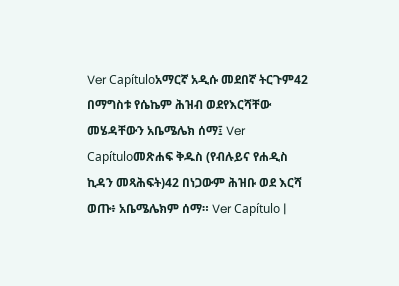Ver Capítuloአማርኛ አዲሱ መደበኛ ትርጉም42 በማግስቱ የሴኬም ሕዝብ ወደየእርሻቸው መሄዳቸውን አቤሜሌክ ሰማ፤ Ver Capítuloመጽሐፍ ቅዱስ (የብሉይና የሐዲስ ኪዳን መጻሕፍት)42 በነጋውም ሕዝቡ ወደ እርሻ ወጡ፥ አቤሜሌክም ሰማ። Ver Capítulo |